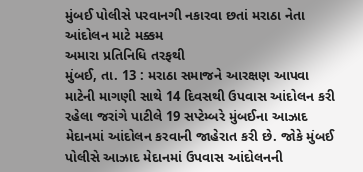મુંબઈ પોલીસે પરવાનગી નકારવા છતાં મરાઠા નેતા આંદોલન માટે મક્કમ
અમારા પ્રતિનિધિ તરફથી
મુંબઈ, તા. 13 : મરાઠા સમાજને આરક્ષણ આપવા માટેની માગણી સાથે 14 દિવસથી ઉપવાસ આંદોલન કરી રહેલા જરાંગે પાટીલે 19 સપ્ટેમ્બરે મુંબઈના આઝાદ મેદાનમાં આંદોલન કરવાની જાહેરાત કરી છે. જોકે મુંબઈ પોલીસે આઝાદ મેદાનમાં ઉપવાસ આંદોલનની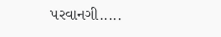પરવાનગી.....